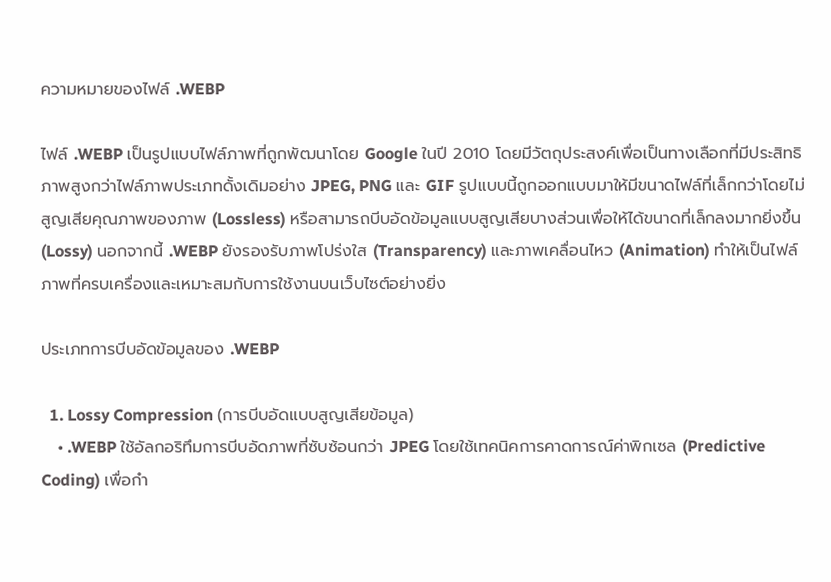ความหมายของไฟล์ .WEBP

ไฟล์ .WEBP เป็นรูปแบบไฟล์ภาพที่ถูกพัฒนาโดย Google ในปี 2010 โดยมีวัตถุประสงค์เพื่อเป็นทางเลือกที่มีประสิทธิภาพสูงกว่าไฟล์ภาพประเภทดั้งเดิมอย่าง JPEG, PNG และ GIF รูปแบบนี้ถูกออกแบบมาให้มีขนาดไฟล์ที่เล็กกว่าโดยไม่สูญเสียคุณภาพของภาพ (Lossless) หรือสามารถบีบอัดข้อมูลแบบสูญเสียบางส่วนเพื่อให้ได้ขนาดที่เล็กลงมากยิ่งขึ้น (Lossy) นอกจากนี้ .WEBP ยังรองรับภาพโปร่งใส (Transparency) และภาพเคลื่อนไหว (Animation) ทำให้เป็นไฟล์ภาพที่ครบเครื่องและเหมาะสมกับการใช้งานบนเว็บไซต์อย่างยิ่ง

ประเภทการบีบอัดข้อมูลของ .WEBP

  1. Lossy Compression (การบีบอัดแบบสูญเสียข้อมูล)
    • .WEBP ใช้อัลกอริทึมการบีบอัดภาพที่ซับซ้อนกว่า JPEG โดยใช้เทคนิคการคาดการณ์ค่าพิกเซล (Predictive Coding) เพื่อกำ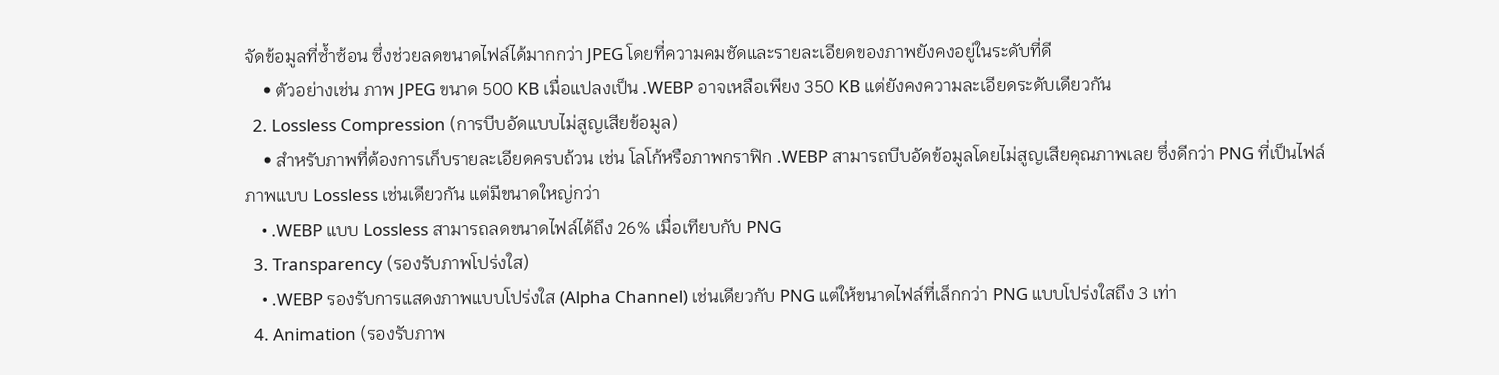จัดข้อมูลที่ซ้ำซ้อน ซึ่งช่วยลดขนาดไฟล์ได้มากกว่า JPEG โดยที่ความคมชัดและรายละเอียดของภาพยังคงอยู่ในระดับที่ดี
    • ตัวอย่างเช่น ภาพ JPEG ขนาด 500 KB เมื่อแปลงเป็น .WEBP อาจเหลือเพียง 350 KB แต่ยังคงความละเอียดระดับเดียวกัน
  2. Lossless Compression (การบีบอัดแบบไม่สูญเสียข้อมูล)
    • สำหรับภาพที่ต้องการเก็บรายละเอียดครบถ้วน เช่น โลโก้หรือภาพกราฟิก .WEBP สามารถบีบอัดข้อมูลโดยไม่สูญเสียคุณภาพเลย ซึ่งดีกว่า PNG ที่เป็นไฟล์ภาพแบบ Lossless เช่นเดียวกัน แต่มีขนาดใหญ่กว่า
    • .WEBP แบบ Lossless สามารถลดขนาดไฟล์ได้ถึง 26% เมื่อเทียบกับ PNG
  3. Transparency (รองรับภาพโปร่งใส)
    • .WEBP รองรับการแสดงภาพแบบโปร่งใส (Alpha Channel) เช่นเดียวกับ PNG แต่ให้ขนาดไฟล์ที่เล็กกว่า PNG แบบโปร่งใสถึง 3 เท่า
  4. Animation (รองรับภาพ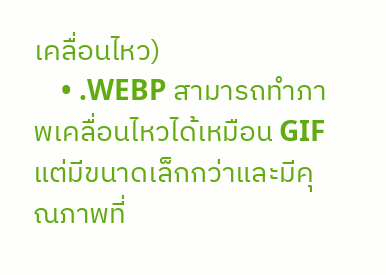เคลื่อนไหว)
    • .WEBP สามารถทำภาพเคลื่อนไหวได้เหมือน GIF แต่มีขนาดเล็กกว่าและมีคุณภาพที่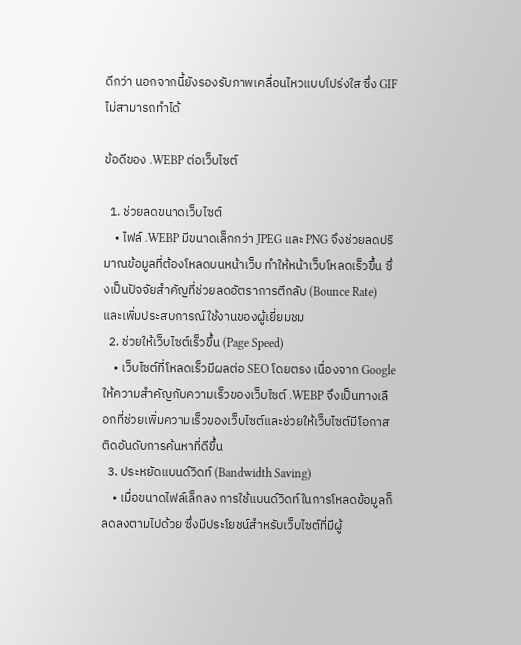ดีกว่า นอกจากนี้ยังรองรับภาพเคลื่อนไหวแบบโปร่งใส ซึ่ง GIF ไม่สามารถทำได้

ข้อดีของ .WEBP ต่อเว็บไซต์

  1. ช่วยลดขนาดเว็บไซต์
    • ไฟล์ .WEBP มีขนาดเล็กกว่า JPEG และ PNG จึงช่วยลดปริมาณข้อมูลที่ต้องโหลดบนหน้าเว็บ ทำให้หน้าเว็บโหลดเร็วขึ้น ซึ่งเป็นปัจจัยสำคัญที่ช่วยลดอัตราการตีกลับ (Bounce Rate) และเพิ่มประสบการณ์ใช้งานของผู้เยี่ยมชม
  2. ช่วยให้เว็บไซต์เร็วขึ้น (Page Speed)
    • เว็บไซต์ที่โหลดเร็วมีผลต่อ SEO โดยตรง เนื่องจาก Google ให้ความสำคัญกับความเร็วของเว็บไซต์ .WEBP จึงเป็นทางเลือกที่ช่วยเพิ่มความเร็วของเว็บไซต์และช่วยให้เว็บไซต์มีโอกาสติดอันดับการค้นหาที่ดีขึ้น
  3. ประหยัดแบนด์วิดท์ (Bandwidth Saving)
    • เมื่อขนาดไฟล์เล็กลง การใช้แบนด์วิดท์ในการโหลดข้อมูลก็ลดลงตามไปด้วย ซึ่งมีประโยชน์สำหรับเว็บไซต์ที่มีผู้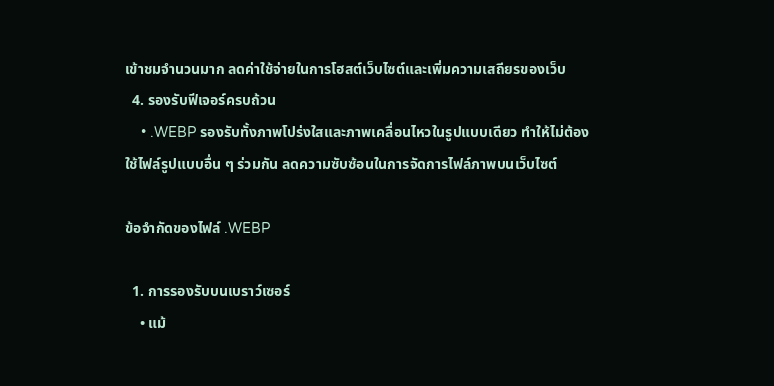เข้าชมจำนวนมาก ลดค่าใช้จ่ายในการโฮสต์เว็บไซต์และเพิ่มความเสถียรของเว็บ
  4. รองรับฟีเจอร์ครบถ้วน
    • .WEBP รองรับทั้งภาพโปร่งใสและภาพเคลื่อนไหวในรูปแบบเดียว ทำให้ไม่ต้องใช้ไฟล์รูปแบบอื่น ๆ ร่วมกัน ลดความซับซ้อนในการจัดการไฟล์ภาพบนเว็บไซต์

ข้อจำกัดของไฟล์ .WEBP

  1. การรองรับบนเบราว์เซอร์
    • แม้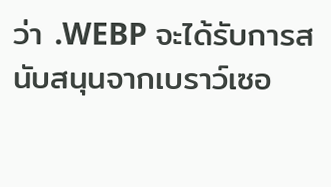ว่า .WEBP จะได้รับการสนับสนุนจากเบราว์เซอ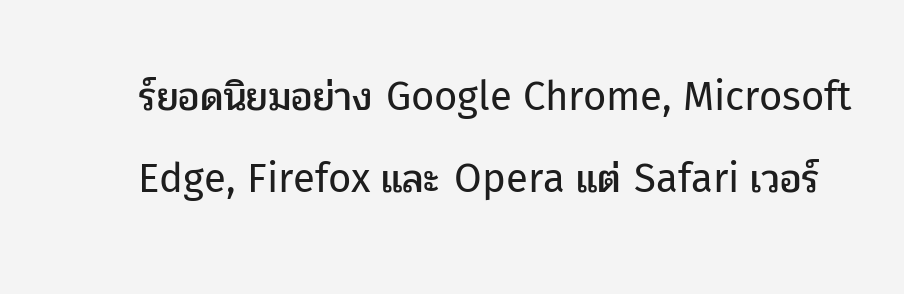ร์ยอดนิยมอย่าง Google Chrome, Microsoft Edge, Firefox และ Opera แต่ Safari เวอร์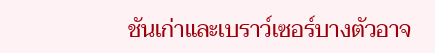ชันเก่าและเบราว์เซอร์บางตัวอาจ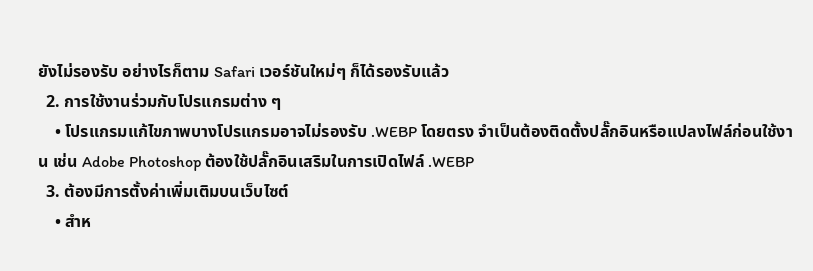ยังไม่รองรับ อย่างไรก็ตาม Safari เวอร์ชันใหม่ๆ ก็ได้รองรับแล้ว
  2. การใช้งานร่วมกับโปรแกรมต่าง ๆ
    • โปรแกรมแก้ไขภาพบางโปรแกรมอาจไม่รองรับ .WEBP โดยตรง จำเป็นต้องติดตั้งปลั๊กอินหรือแปลงไฟล์ก่อนใช้งาน เช่น Adobe Photoshop ต้องใช้ปลั๊กอินเสริมในการเปิดไฟล์ .WEBP
  3. ต้องมีการตั้งค่าเพิ่มเติมบนเว็บไซต์
    • สำห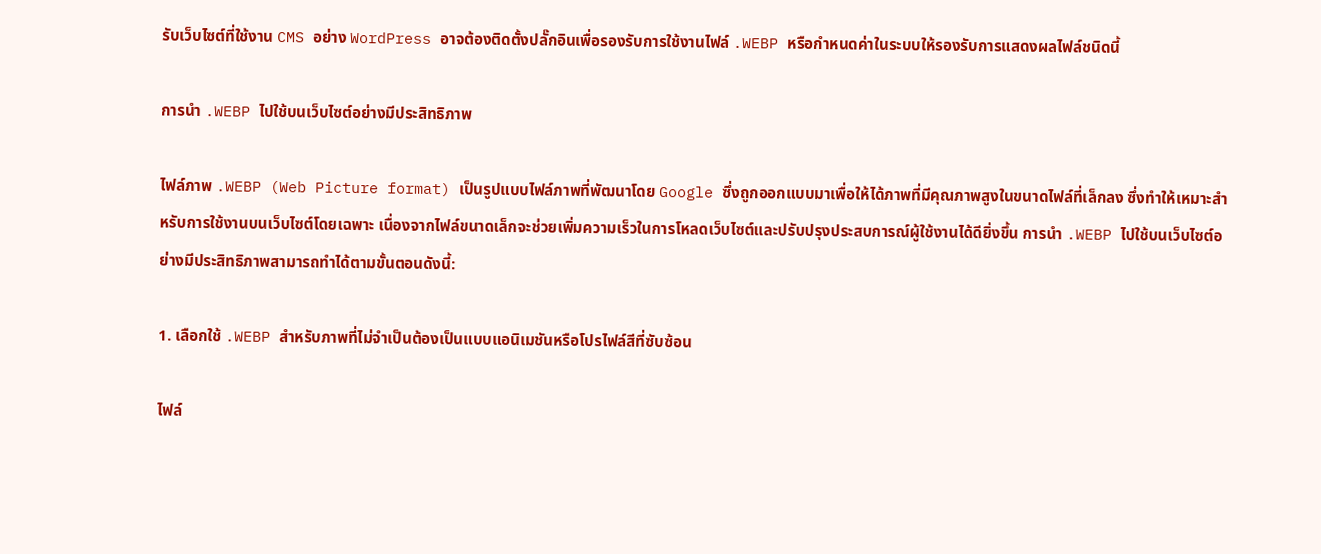รับเว็บไซต์ที่ใช้งาน CMS อย่าง WordPress อาจต้องติดตั้งปลั๊กอินเพื่อรองรับการใช้งานไฟล์ .WEBP หรือกำหนดค่าในระบบให้รองรับการแสดงผลไฟล์ชนิดนี้

การนำ .WEBP ไปใช้บนเว็บไซต์อย่างมีประสิทธิภาพ

ไฟล์ภาพ .WEBP (Web Picture format) เป็นรูปแบบไฟล์ภาพที่พัฒนาโดย Google ซึ่งถูกออกแบบมาเพื่อให้ได้ภาพที่มีคุณภาพสูงในขนาดไฟล์ที่เล็กลง ซึ่งทำให้เหมาะสำหรับการใช้งานบนเว็บไซต์โดยเฉพาะ เนื่องจากไฟล์ขนาดเล็กจะช่วยเพิ่มความเร็วในการโหลดเว็บไซต์และปรับปรุงประสบการณ์ผู้ใช้งานได้ดียิ่งขึ้น การนำ .WEBP ไปใช้บนเว็บไซต์อย่างมีประสิทธิภาพสามารถทำได้ตามขั้นตอนดังนี้:

1. เลือกใช้ .WEBP สำหรับภาพที่ไม่จำเป็นต้องเป็นแบบแอนิเมชันหรือโปรไฟล์สีที่ซับซ้อน

ไฟล์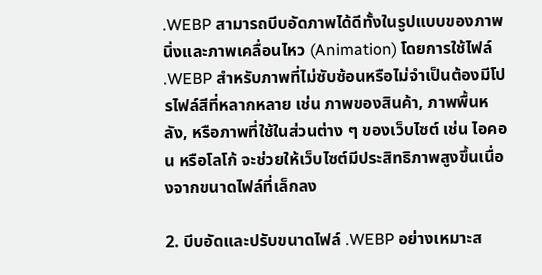.WEBP สามารถบีบอัดภาพได้ดีทั้งในรูปแบบของภาพนิ่งและภาพเคลื่อนไหว (Animation) โดยการใช้ไฟล์ .WEBP สำหรับภาพที่ไม่ซับซ้อนหรือไม่จำเป็นต้องมีโปรไฟล์สีที่หลากหลาย เช่น ภาพของสินค้า, ภาพพื้นหลัง, หรือภาพที่ใช้ในส่วนต่าง ๆ ของเว็บไซต์ เช่น ไอคอน หรือโลโก้ จะช่วยให้เว็บไซต์มีประสิทธิภาพสูงขึ้นเนื่องจากขนาดไฟล์ที่เล็กลง

2. บีบอัดและปรับขนาดไฟล์ .WEBP อย่างเหมาะส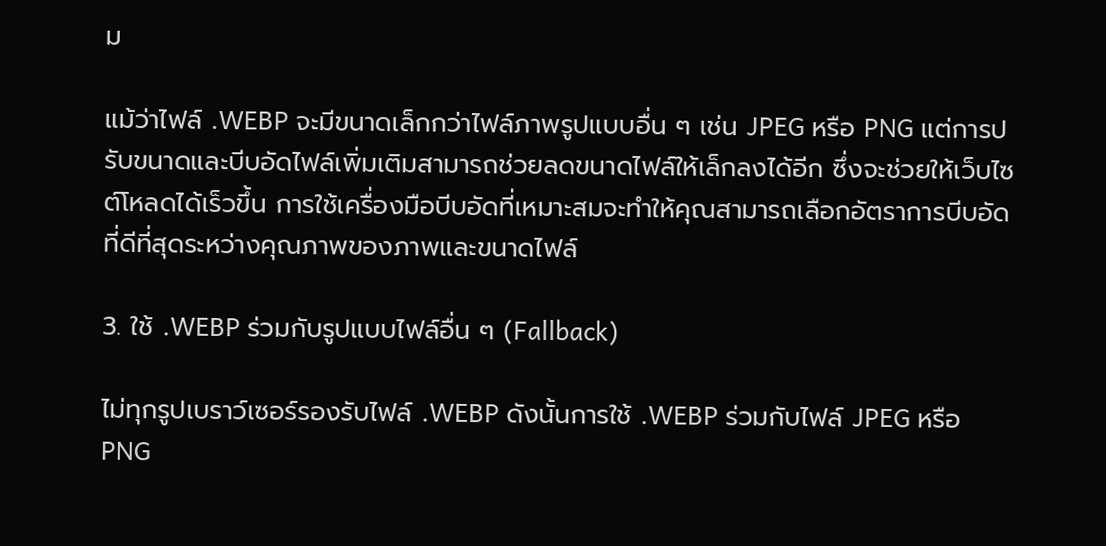ม

แม้ว่าไฟล์ .WEBP จะมีขนาดเล็กกว่าไฟล์ภาพรูปแบบอื่น ๆ เช่น JPEG หรือ PNG แต่การปรับขนาดและบีบอัดไฟล์เพิ่มเติมสามารถช่วยลดขนาดไฟล์ให้เล็กลงได้อีก ซึ่งจะช่วยให้เว็บไซต์โหลดได้เร็วขึ้น การใช้เครื่องมือบีบอัดที่เหมาะสมจะทำให้คุณสามารถเลือกอัตราการบีบอัดที่ดีที่สุดระหว่างคุณภาพของภาพและขนาดไฟล์

3. ใช้ .WEBP ร่วมกับรูปแบบไฟล์อื่น ๆ (Fallback)

ไม่ทุกรูปเบราว์เซอร์รองรับไฟล์ .WEBP ดังนั้นการใช้ .WEBP ร่วมกับไฟล์ JPEG หรือ PNG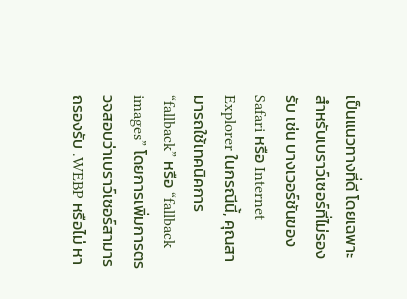เป็นแนวทางที่ดี โดยเฉพาะสำหรับเบราว์เซอร์ที่ไม่รองรับ เช่น บางเวอร์ชันของ Safari หรือ Internet Explorer ในกรณีนี้, คุณสามารถใช้เทคนิคการ “fallback” หรือ “fallback images” โดยการเพิ่มการตรวจสอบว่าเบราว์เซอร์สามารถรองรับ .WEBP หรือไม่ หา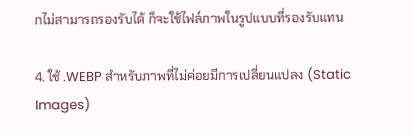กไม่สามารถรองรับได้ ก็จะใช้ไฟล์ภาพในรูปแบบที่รองรับแทน

4. ใช้ .WEBP สำหรับภาพที่ไม่ค่อยมีการเปลี่ยนแปลง (Static Images)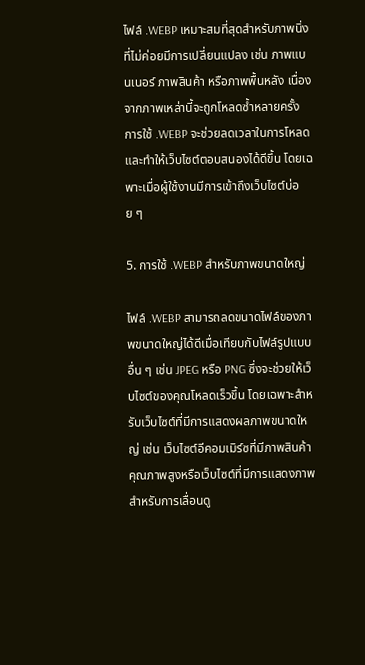ไฟล์ .WEBP เหมาะสมที่สุดสำหรับภาพนิ่งที่ไม่ค่อยมีการเปลี่ยนแปลง เช่น ภาพแบนเนอร์ ภาพสินค้า หรือภาพพื้นหลัง เนื่องจากภาพเหล่านี้จะถูกโหลดซ้ำหลายครั้ง การใช้ .WEBP จะช่วยลดเวลาในการโหลดและทำให้เว็บไซต์ตอบสนองได้ดีขึ้น โดยเฉพาะเมื่อผู้ใช้งานมีการเข้าถึงเว็บไซต์บ่อย ๆ

5. การใช้ .WEBP สำหรับภาพขนาดใหญ่

ไฟล์ .WEBP สามารถลดขนาดไฟล์ของภาพขนาดใหญ่ได้ดีเมื่อเทียบกับไฟล์รูปแบบอื่น ๆ เช่น JPEG หรือ PNG ซึ่งจะช่วยให้เว็บไซต์ของคุณโหลดเร็วขึ้น โดยเฉพาะสำหรับเว็บไซต์ที่มีการแสดงผลภาพขนาดใหญ่ เช่น เว็บไซต์อีคอมเมิร์ซที่มีภาพสินค้าคุณภาพสูงหรือเว็บไซต์ที่มีการแสดงภาพสำหรับการเลื่อนดู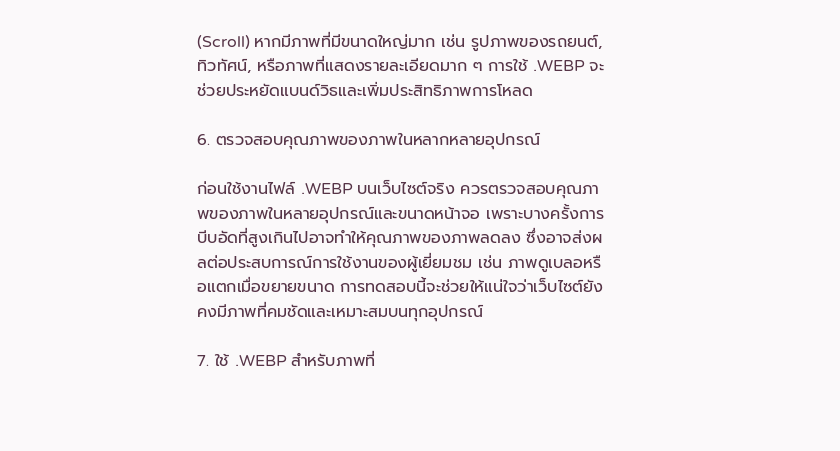(Scroll) หากมีภาพที่มีขนาดใหญ่มาก เช่น รูปภาพของรถยนต์, ทิวทัศน์, หรือภาพที่แสดงรายละเอียดมาก ๆ การใช้ .WEBP จะช่วยประหยัดแบนด์วิธและเพิ่มประสิทธิภาพการโหลด

6. ตรวจสอบคุณภาพของภาพในหลากหลายอุปกรณ์

ก่อนใช้งานไฟล์ .WEBP บนเว็บไซต์จริง ควรตรวจสอบคุณภาพของภาพในหลายอุปกรณ์และขนาดหน้าจอ เพราะบางครั้งการบีบอัดที่สูงเกินไปอาจทำให้คุณภาพของภาพลดลง ซึ่งอาจส่งผลต่อประสบการณ์การใช้งานของผู้เยี่ยมชม เช่น ภาพดูเบลอหรือแตกเมื่อขยายขนาด การทดสอบนี้จะช่วยให้แน่ใจว่าเว็บไซต์ยังคงมีภาพที่คมชัดและเหมาะสมบนทุกอุปกรณ์

7. ใช้ .WEBP สำหรับภาพที่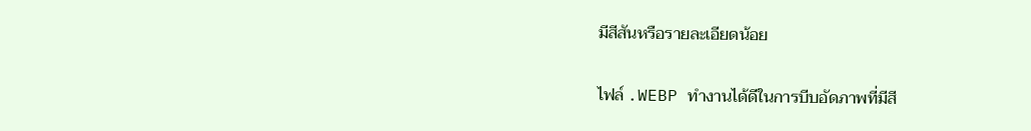มีสีสันหรือรายละเอียดน้อย

ไฟล์ .WEBP ทำงานได้ดีในการบีบอัดภาพที่มีสี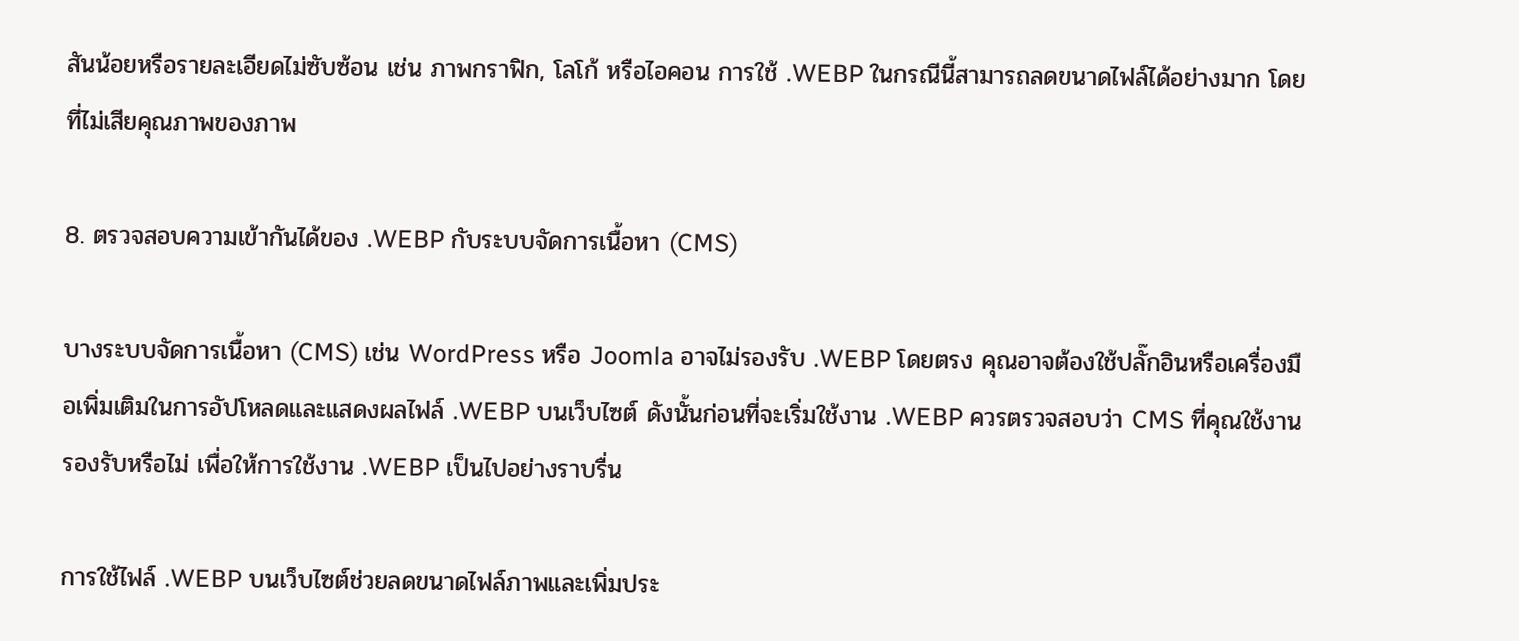สันน้อยหรือรายละเอียดไม่ซับซ้อน เช่น ภาพกราฟิก, โลโก้ หรือไอคอน การใช้ .WEBP ในกรณีนี้สามารถลดขนาดไฟล์ได้อย่างมาก โดยที่ไม่เสียคุณภาพของภาพ

8. ตรวจสอบความเข้ากันได้ของ .WEBP กับระบบจัดการเนื้อหา (CMS)

บางระบบจัดการเนื้อหา (CMS) เช่น WordPress หรือ Joomla อาจไม่รองรับ .WEBP โดยตรง คุณอาจต้องใช้ปลั๊กอินหรือเครื่องมือเพิ่มเติมในการอัปโหลดและแสดงผลไฟล์ .WEBP บนเว็บไซต์ ดังนั้นก่อนที่จะเริ่มใช้งาน .WEBP ควรตรวจสอบว่า CMS ที่คุณใช้งานรองรับหรือไม่ เพื่อให้การใช้งาน .WEBP เป็นไปอย่างราบรื่น

การใช้ไฟล์ .WEBP บนเว็บไซต์ช่วยลดขนาดไฟล์ภาพและเพิ่มประ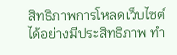สิทธิภาพการโหลดเว็บไซต์ได้อย่างมีประสิทธิภาพ ทำ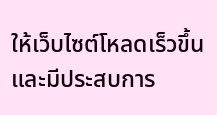ให้เว็บไซต์โหลดเร็วขึ้นและมีประสบการ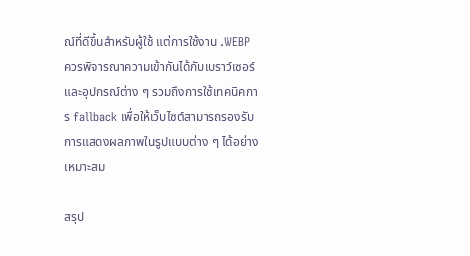ณ์ที่ดีขึ้นสำหรับผู้ใช้ แต่การใช้งาน .WEBP ควรพิจารณาความเข้ากันได้กับเบราว์เซอร์และอุปกรณ์ต่าง ๆ รวมถึงการใช้เทคนิคการ fallback เพื่อให้เว็บไซต์สามารถรองรับการแสดงผลภาพในรูปแบบต่าง ๆ ได้อย่างเหมาะสม

สรุป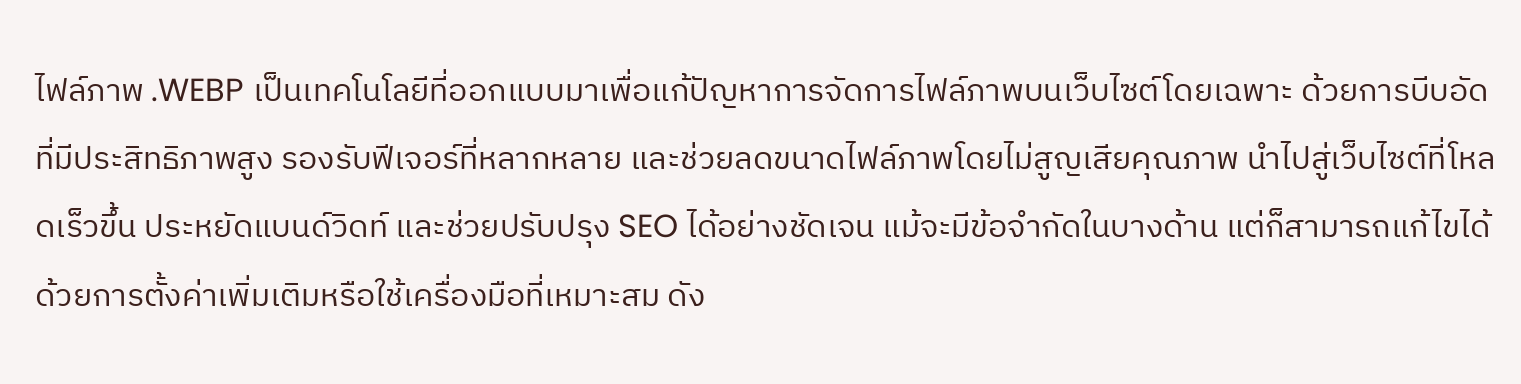ไฟล์ภาพ .WEBP เป็นเทคโนโลยีที่ออกแบบมาเพื่อแก้ปัญหาการจัดการไฟล์ภาพบนเว็บไซต์โดยเฉพาะ ด้วยการบีบอัดที่มีประสิทธิภาพสูง รองรับฟีเจอร์ที่หลากหลาย และช่วยลดขนาดไฟล์ภาพโดยไม่สูญเสียคุณภาพ นำไปสู่เว็บไซต์ที่โหลดเร็วขึ้น ประหยัดแบนด์วิดท์ และช่วยปรับปรุง SEO ได้อย่างชัดเจน แม้จะมีข้อจำกัดในบางด้าน แต่ก็สามารถแก้ไขได้ด้วยการตั้งค่าเพิ่มเติมหรือใช้เครื่องมือที่เหมาะสม ดัง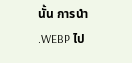นั้น การนำ .WEBP ไป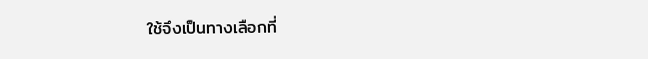ใช้จึงเป็นทางเลือกที่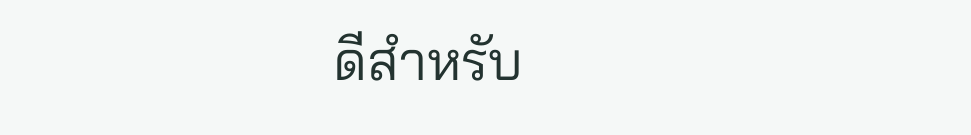ดีสำหรับ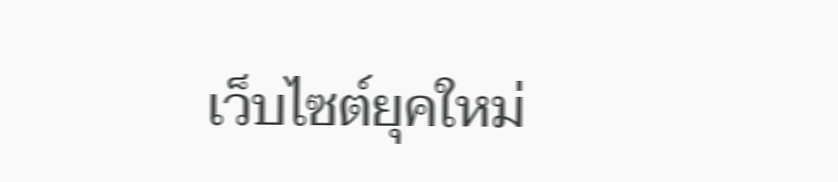เว็บไซต์ยุคใหม่